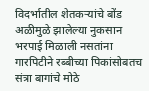विदर्भातील शेतकऱ्यांचे बोंड अळीमुळे झालेल्या नुकसान भरपाई मिळाली नसतांना गारपिटीने रब्बीच्या पिकांसोबतच संत्रा बागांचे मोठे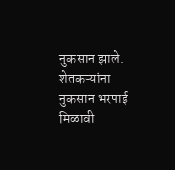नुकसान झाले. शेतकऱ्यांना नुकसान भरपाई मिळावी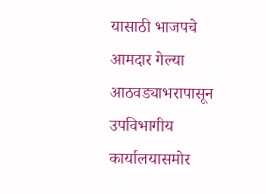यासाठी भाजपचे आमदार गेल्या आठवड्याभरापासून उपविभागीय कार्यालयासमोर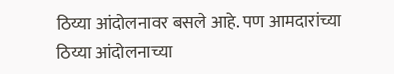ठिय्या आंदोलनावर बसले आहे. पण आमदारांच्या ठिय्या आंदोलनाच्या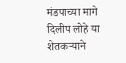मंडपाच्या मागे दिलीप लोहे या शेतकऱ्याने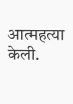आत्महत्या केली.